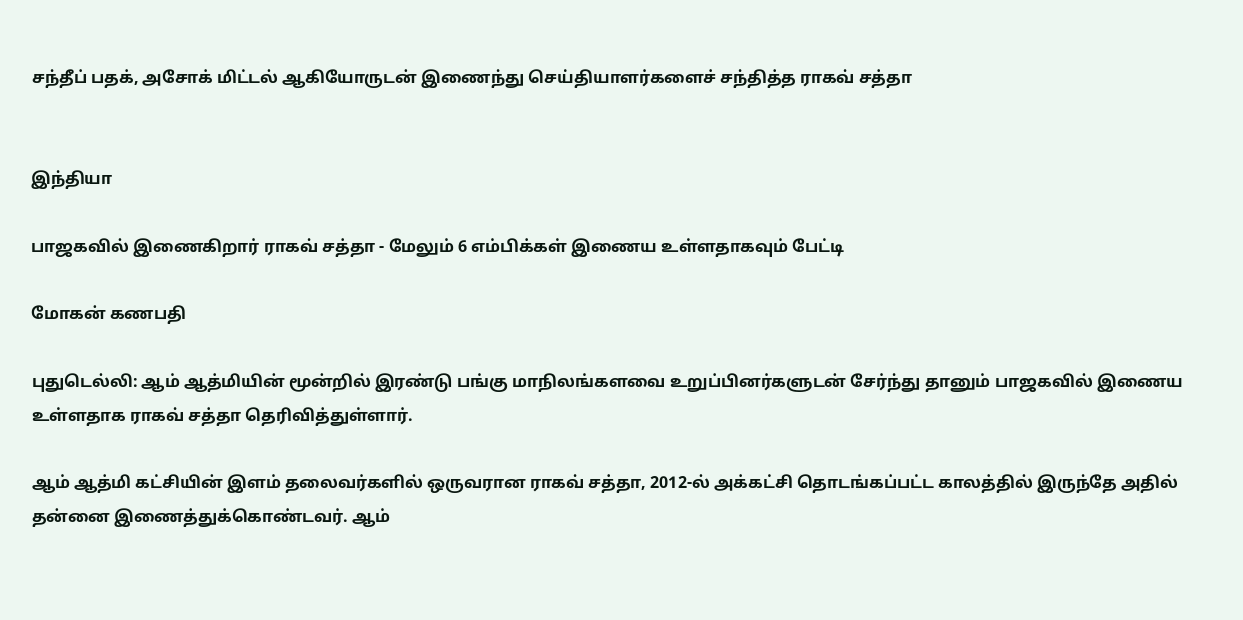சந்தீப் பதக், அசோக் மிட்டல் ஆகியோருடன் இணைந்து செய்தியாளர்களைச் சந்தித்த ராகவ் சத்தா


இந்தியா

பாஜகவில் இணைகிறார் ராகவ் சத்தா - மேலும் 6 எம்பிக்கள் இணைய உள்ளதாகவும் பேட்டி

மோகன் கணபதி

புதுடெல்லி: ஆம் ஆத்மியின் மூன்றில் இரண்டு பங்கு மாநிலங்களவை உறுப்பினர்களுடன் சேர்ந்து தானும் பாஜகவில் இணைய உள்ளதாக ராகவ் சத்தா தெரிவித்துள்ளார்.

ஆம் ஆத்மி கட்சியின் இளம் தலைவர்களில் ஒருவரான ராகவ் சத்தா, 2012-ல் அக்கட்சி தொடங்கப்பட்ட காலத்தில் இருந்தே அதில் தன்னை இணைத்துக்கொண்டவர். ஆம்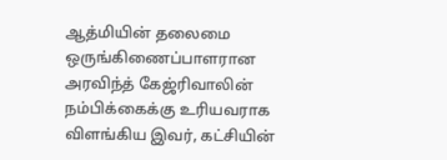ஆத்மியின் தலைமை ஒருங்கிணைப்பாளரான அரவிந்த் கேஜ்ரிவாலின் நம்பிக்கைக்கு உரியவராக விளங்கிய இவர், கட்சியின்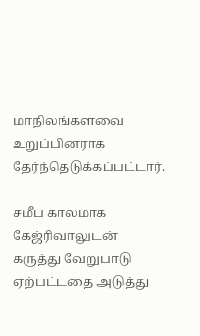மாநிலங்களவை உறுப்பினராக தேர்ந்தெடுக்கப்பட்டார்.

சமீப காலமாக கேஜ்ரிவாலுடன் கருத்து வேறுபாடு ஏற்பட்டதை அடுத்து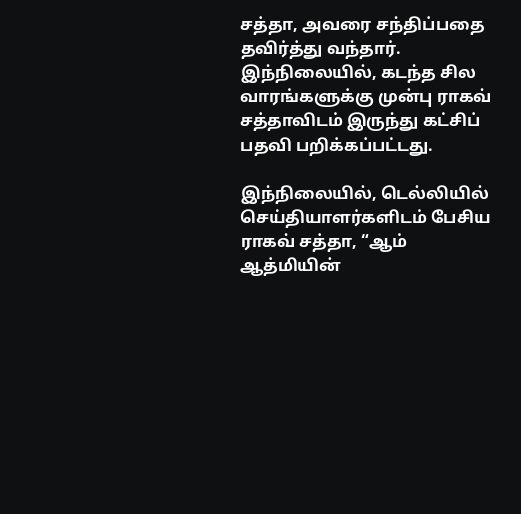சத்தா, அவரை சந்திப்பதை தவிர்த்து வந்தார். இந்நிலையில், கடந்த சில வாரங்களுக்கு முன்பு ராகவ் சத்தாவிடம் இருந்து கட்சிப் பதவி பறிக்கப்பட்டது.

இந்நிலையில், டெல்லியில் செய்தியாளர்களிடம் பேசிய ராகவ் சத்தா, “ஆம் ஆத்மியின்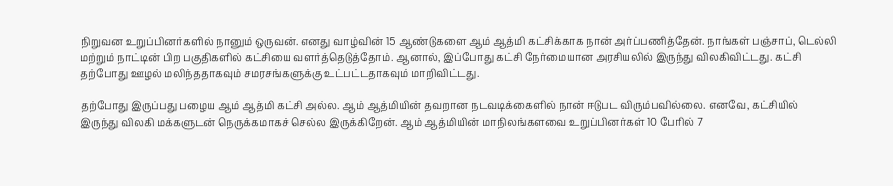நிறுவன உறுப்பினர்களில் நானும் ஒருவன். எனது வாழ்வின் 15 ஆண்டுகளை ஆம் ஆத்மி கட்சிக்காக நான் அர்ப்பணித்தேன். நாங்கள் பஞ்சாப், டெல்லி மற்றும் நாட்டின் பிற பகுதிகளில் கட்சியை வளர்த்தெடுத்தோம். ஆனால், இப்போது கட்சி நேர்மையான அரசியலில் இருந்து விலகிவிட்டது. கட்சி தற்போது ஊழல் மலிந்ததாகவும் சமரசங்களுக்கு உட்பட்டதாகவும் மாறிவிட்டது.

தற்போது இருப்பது பழைய ஆம் ஆத்மி கட்சி அல்ல. ஆம் ஆத்மியின் தவறான நடவடிக்கைளில் நான் ஈடுபட விரும்பவில்லை. எனவே, கட்சியில் இருந்து விலகி மக்களுடன் நெருக்கமாகச் செல்ல இருக்கிறேன். ஆம் ஆத்மியின் மாநிலங்களவை உறுப்பினர்கள் 10 பேரில் 7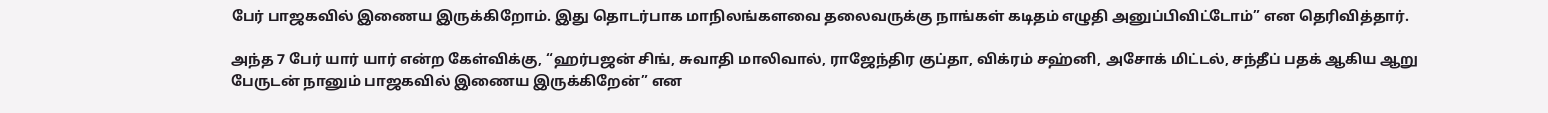பேர் பாஜகவில் இணைய இருக்கிறோம். இது தொடர்பாக மாநிலங்களவை தலைவருக்கு நாங்கள் கடிதம் எழுதி அனுப்பிவிட்டோம்” என தெரிவித்தார்.

அந்த 7 பேர் யார் யார் என்ற கேள்விக்கு, “ஹர்பஜன் சிங், சுவாதி மாலிவால், ராஜேந்திர குப்தா, விக்ரம் சஹ்னி, அசோக் மிட்டல், சந்தீப் பதக் ஆகிய ஆறு பேருடன் நானும் பாஜகவில் இணைய இருக்கிறேன்” என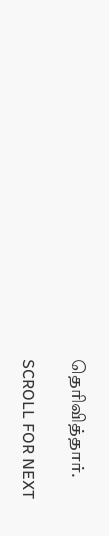தெரிவித்தார்.

SCROLL FOR NEXT